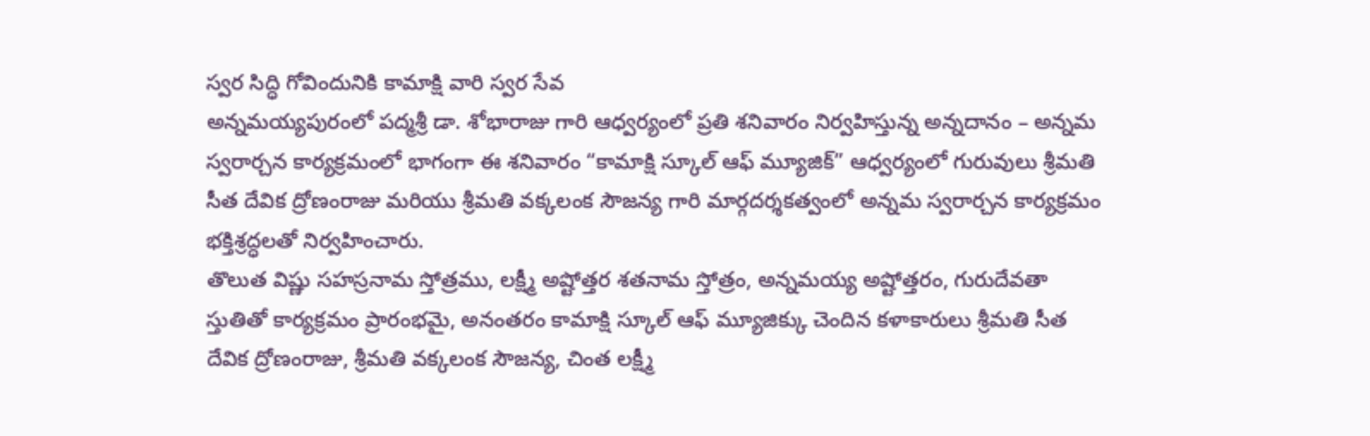స్వర సిద్ధి గోవిందునికి కామాక్షి వారి స్వర సేవ
అన్నమయ్యపురంలో పద్మశ్రీ డా. శోభారాజు గారి ఆధ్వర్యంలో ప్రతి శనివారం నిర్వహిస్తున్న అన్నదానం – అన్నమ స్వరార్చన కార్యక్రమంలో భాగంగా ఈ శనివారం “కామాక్షి స్కూల్ ఆఫ్ మ్యూజిక్” ఆధ్వర్యంలో గురువులు శ్రీమతి సీత దేవిక ద్రోణంరాజు మరియు శ్రీమతి వక్కలంక సౌజన్య గారి మార్గదర్శకత్వంలో అన్నమ స్వరార్చన కార్యక్రమం భక్తిశ్రద్ధలతో నిర్వహించారు.
తొలుత విష్ణు సహస్రనామ స్తోత్రము, లక్ష్మీ అష్టోత్తర శతనామ స్తోత్రం, అన్నమయ్య అష్టోత్తరం, గురుదేవతా స్తుతితో కార్యక్రమం ప్రారంభమై, అనంతరం కామాక్షి స్కూల్ ఆఫ్ మ్యూజిక్కు చెందిన కళాకారులు శ్రీమతి సీత దేవిక ద్రోణంరాజు, శ్రీమతి వక్కలంక సౌజన్య, చింత లక్ష్మీ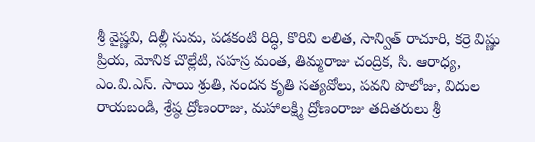శ్రీ వైష్ణవి, దిల్లీ సుమ, పడకంటి రిద్ధి, కొరివి లలిత, సాన్విత్ రాచూరి, కర్రె విష్ణు ప్రియ, మోనిక చొల్లేటి, సహస్ర మంత, తిమ్మరాజు చంద్రిక, సి. ఆరాధ్య, ఎం.వి.ఎస్. సాయి శ్రుతి, నందన కృతి సత్యవోలు, పవని పొలోజు, విదుల రాయబండి, శ్రేష్ఠ ద్రోణంరాజు, మహాలక్ష్మి ద్రోణంరాజు తదితరులు శ్రీ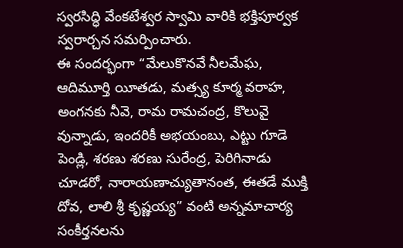స్వరసిద్ధి వేంకటేశ్వర స్వామి వారికి భక్తిపూర్వక స్వరార్చన సమర్పించారు.
ఈ సందర్భంగా “మేలుకొనవే నీలమేఘ, ఆదిమూర్తి యీతడు, మత్స్య కూర్మ వరాహ, అంగనకు నీవె, రామ రామచంద్ర, కొలువై వున్నాడు, ఇందరికీ అభయంబు, ఎట్టు గూడె పెండ్లి, శరణు శరణు సురేంద్ర, పెరిగినాడు చూడరో, నారాయణాచ్యుతానంత, ఈతడే ముక్తి దోవ, లాలి శ్రీ కృష్ణయ్య” వంటి అన్నమాచార్య సంకీర్తనలను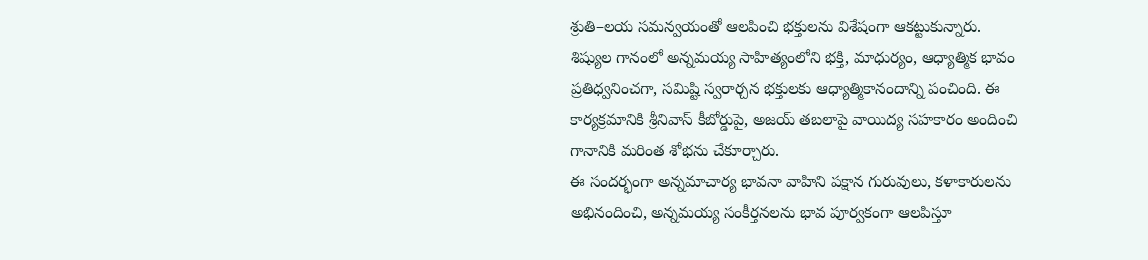శ్రుతి–లయ సమన్వయంతో ఆలపించి భక్తులను విశేషంగా ఆకట్టుకున్నారు.
శిష్యుల గానంలో అన్నమయ్య సాహిత్యంలోని భక్తి, మాధుర్యం, ఆధ్యాత్మిక భావం ప్రతిధ్వనించగా, సమిష్టి స్వరార్చన భక్తులకు ఆధ్యాత్మికానందాన్ని పంచింది. ఈ కార్యక్రమానికి శ్రీనివాస్ కీబోర్డుపై, అజయ్ తబలాపై వాయిద్య సహకారం అందించి గానానికి మరింత శోభను చేకూర్చారు.
ఈ సందర్భంగా అన్నమాచార్య భావనా వాహిని పక్షాన గురువులు, కళాకారులను అభినందించి, అన్నమయ్య సంకీర్తనలను భావ పూర్వకంగా ఆలపిస్తూ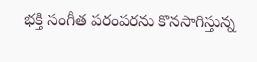భక్తి సంగీత పరంపరను కొనసాగిస్తున్న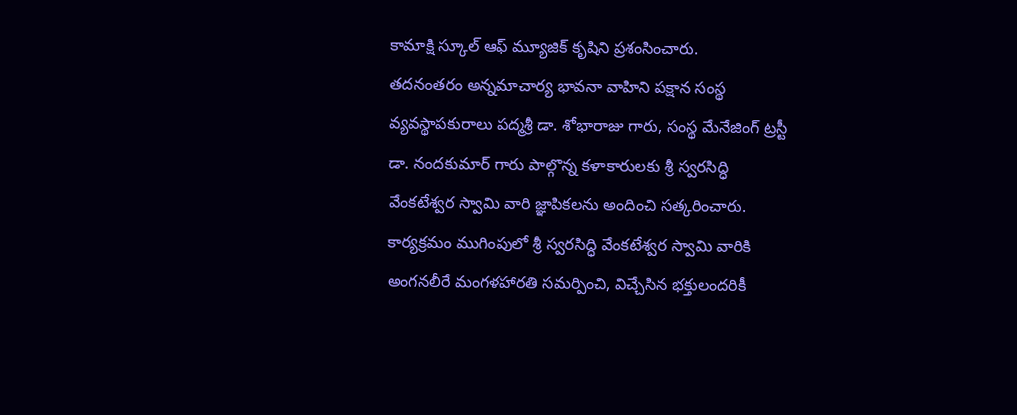కామాక్షి స్కూల్ ఆఫ్ మ్యూజిక్ కృషిని ప్రశంసించారు.
తదనంతరం అన్నమాచార్య భావనా వాహిని పక్షాన సంస్థ వ్యవస్థాపకురాలు పద్మశ్రీ డా. శోభారాజు గారు, సంస్థ మేనేజింగ్ ట్రస్టీ డా. నందకుమార్ గారు పాల్గొన్న కళాకారులకు శ్రీ స్వరసిద్ధి వేంకటేశ్వర స్వామి వారి జ్ఞాపికలను అందించి సత్కరించారు.
కార్యక్రమం ముగింపులో శ్రీ స్వరసిద్ధి వేంకటేశ్వర స్వామి వారికి అంగనలీరే మంగళహారతి సమర్పించి, విచ్చేసిన భక్తులందరికీ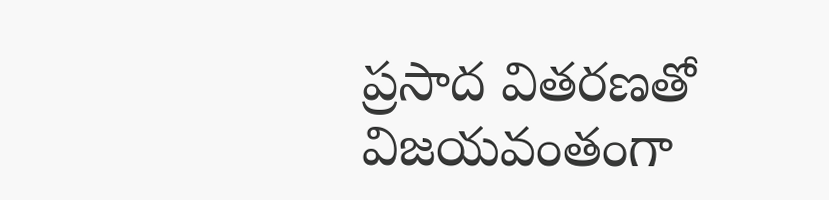ప్రసాద వితరణతో విజయవంతంగా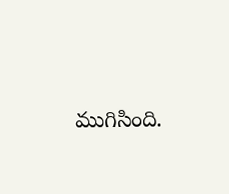ముగిసింది.